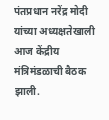पंतप्रधान नरेंद्र मोदी यांच्या अध्यक्षतेखाली आज केंद्रीय मंत्रिमंडळाची बैठक झाली.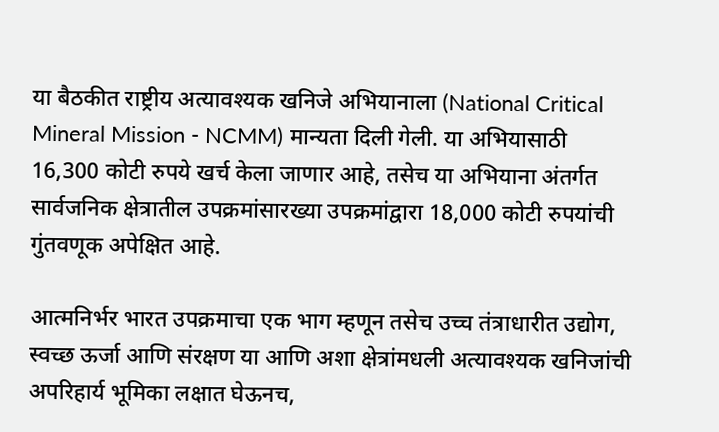या बैठकीत राष्ट्रीय अत्यावश्यक खनिजे अभियानाला (National Critical Mineral Mission - NCMM) मान्यता दिली गेली. या अभियासाठी 16,300 कोटी रुपये खर्च केला जाणार आहे, तसेच या अभियाना अंतर्गत सार्वजनिक क्षेत्रातील उपक्रमांसारख्या उपक्रमांद्वारा 18,000 कोटी रुपयांची गुंतवणूक अपेक्षित आहे.

आत्मनिर्भर भारत उपक्रमाचा एक भाग म्हणून तसेच उच्च तंत्राधारीत उद्योग, स्वच्छ ऊर्जा आणि संरक्षण या आणि अशा क्षेत्रांमधली अत्यावश्यक खनिजांची अपरिहार्य भूमिका लक्षात घेऊनच,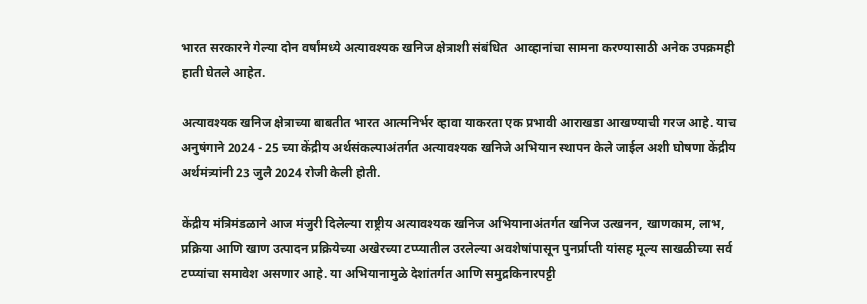भारत सरकारने गेल्या दोन वर्षांमध्ये अत्यावश्यक खनिज क्षेत्राशी संबंधित  आव्हानांचा सामना करण्यासाठी अनेक उपक्रमही हाती घेतले आहेत.

अत्यावश्यक खनिज क्षेत्राच्या बाबतीत भारत आत्मनिर्भर व्हावा याकरता एक प्रभावी आराखडा आखण्याची गरज आहे. याच अनुषंगाने 2024 - 25 च्या केंद्रीय अर्थसंकल्पाअंतर्गत अत्यावश्यक खनिजे अभियान स्थापन केले जाईल अशी घोषणा केंद्रीय अर्थमंत्र्यांनी 23 जुलै 2024 रोजी केली होती.

केंद्रीय मंत्रिमंडळाने आज मंजुरी दिलेल्या राष्ट्रीय अत्यावश्यक खनिज अभियानाअंतर्गत खनिज उत्खनन, खाणकाम, लाभ, प्रक्रिया आणि खाण उत्पादन प्रक्रियेच्या अखेरच्या टप्प्यातील उरलेल्या अवशेषांपासून पुनर्प्राप्ती यांसह मूल्य साखळीच्या सर्व टप्प्यांचा समावेश असणार आहे. या अभियानामुळे देशांतर्गत आणि समुद्रकिनारपट्टी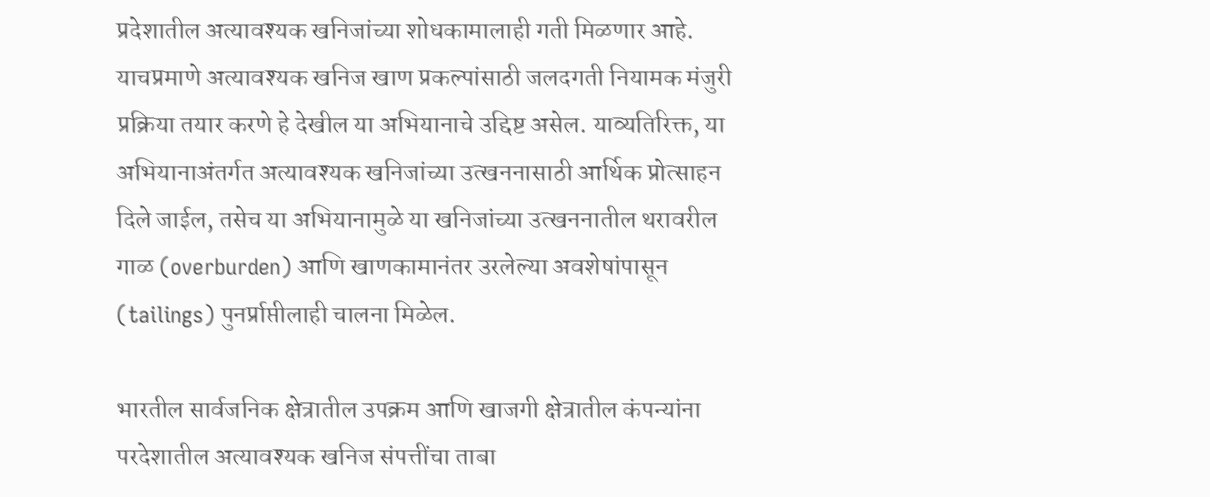प्रदेशातील अत्यावश्यक खनिजांच्या शोधकामालाही गती मिळणार आहे. याचप्रमाणे अत्यावश्यक खनिज खाण प्रकल्पांसाठी जलदगती नियामक मंजुरी प्रक्रिया तयार करणे हे देखील या अभियानाचे उद्दिष्ट असेल. याव्यतिरिक्त, या अभियानाअंतर्गत अत्यावश्यक खनिजांच्या उत्खननासाठी आर्थिक प्रोत्साहन दिले जाईल, तसेच या अभियानामुळे या खनिजांच्या उत्खननातील थरावरील गाळ (overburden) आणि खाणकामानंतर उरलेल्या अवशेषांपासून (tailings) पुनर्प्राप्तीलाही चालना मिळेल.

भारतील सार्वजनिक क्षेत्रातील उपक्रम आणि खाजगी क्षेत्रातील कंपन्यांना परदेशातील अत्यावश्यक खनिज संपत्तींचा ताबा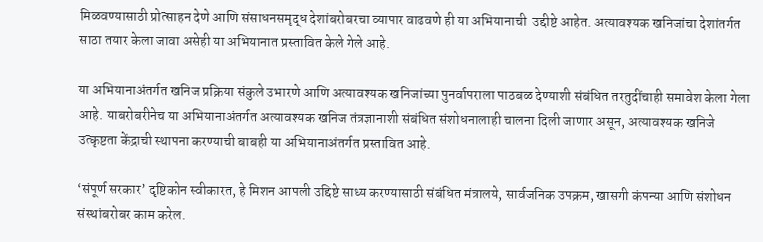मिळवण्यासाठी प्रोत्साहन देणे आणि संसाधनसमृद्ध देशांबरोबरचा व्यापार वाढवणे ही या अभियानाची  उद्दीष्टे आहेत. अत्यावश्यक खनिजांचा देशांतर्गत साठा तयार केला जावा असेही या अभियानात प्रस्तावित केले गेले आहे.

या अभियानाअंतर्गत खनिज प्रक्रिया संकुले उभारणे आणि अत्यावश्यक खनिजांच्या पुनर्वापराला पाठबळ देण्याशी संबंधित तरतुदींचाही समावेश केला गेला आहे. याबरोबरीनेच या अभियानाअंतर्गत अत्यावश्यक खनिज तंत्रज्ञानाशी संबंधित संशोधनालाही चालना दिली जाणार असून, अत्यावश्यक खनिजे उत्कृष्टता केंद्राची स्थापना करण्याची बाबही या अभियानाअंतर्गत प्रस्तावित आहे.

‘संपूर्ण सरकार’ दृष्टिकोन स्वीकारत, हे मिशन आपली उद्दिष्टे साध्य करण्यासाठी संबंधित मंत्रालये, सार्वजनिक उपक्रम, खासगी कंपन्या आणि संशोधन संस्थांबरोबर काम करेल.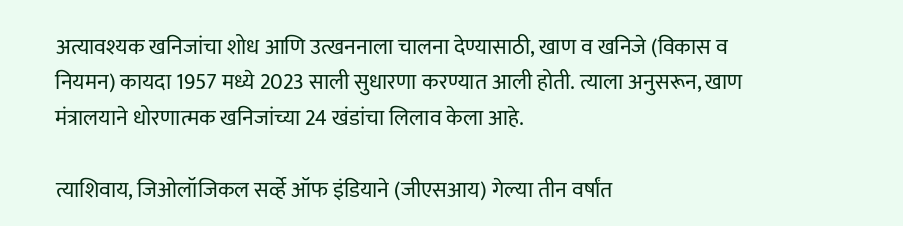अत्यावश्यक खनिजांचा शोध आणि उत्खननाला चालना देण्यासाठी, खाण व खनिजे (विकास व नियमन) कायदा 1957 मध्ये 2023 साली सुधारणा करण्यात आली होती. त्याला अनुसरून, खाण मंत्रालयाने धोरणात्मक खनिजांच्या 24 खंडांचा लिलाव केला आहे.

त्याशिवाय, जिओलॉजिकल सर्व्हे ऑफ इंडियाने (जीएसआय) गेल्या तीन वर्षांत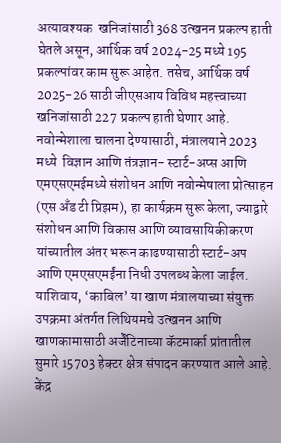अत्यावश्यक  खनिजांसाठी 368 उत्खनन प्रकल्प हाती घेतले असून, आर्थिक वर्ष 2024-25 मध्ये 195 प्रकल्पांवर काम सुरू आहेत. तसेच, आर्थिक वर्ष 2025-26 साठी जीएसआय विविध महत्त्वाच्या खनिजांसाठी 227 प्रकल्प हाती घेणार आहे.  नवोन्मेशाला चालना देण्यासाठी, मंत्रालयाने 2023 मध्ये  विज्ञान आणि तंत्रज्ञान- स्टार्ट-अप्स आणि एमएसएमईमध्ये संशोधन आणि नवोन्मेषाला प्रोत्साहन (एस अँड टी प्रिझम), हा कार्यक्रम सुरू केला, ज्याद्वारे संशोधन आणि विकास आणि व्यावसायिकीकरण यांच्यातील अंतर भरून काढण्यासाठी स्टार्ट-अप आणि एमएसएमईंना निधी उपलब्ध केला जाईल. याशिवाय, ‘काबिल’ या खाण मंत्रालयाच्या संयुक्त उपक्रमा अंतर्गत लिथियमचे उत्खनन आणि खाणकामासाठी अर्जेंटिनाच्या कॅटमार्का प्रांतातील सुमारे 15703 हेक्टर क्षेत्र संपादन करण्यात आले आहे. केंद्र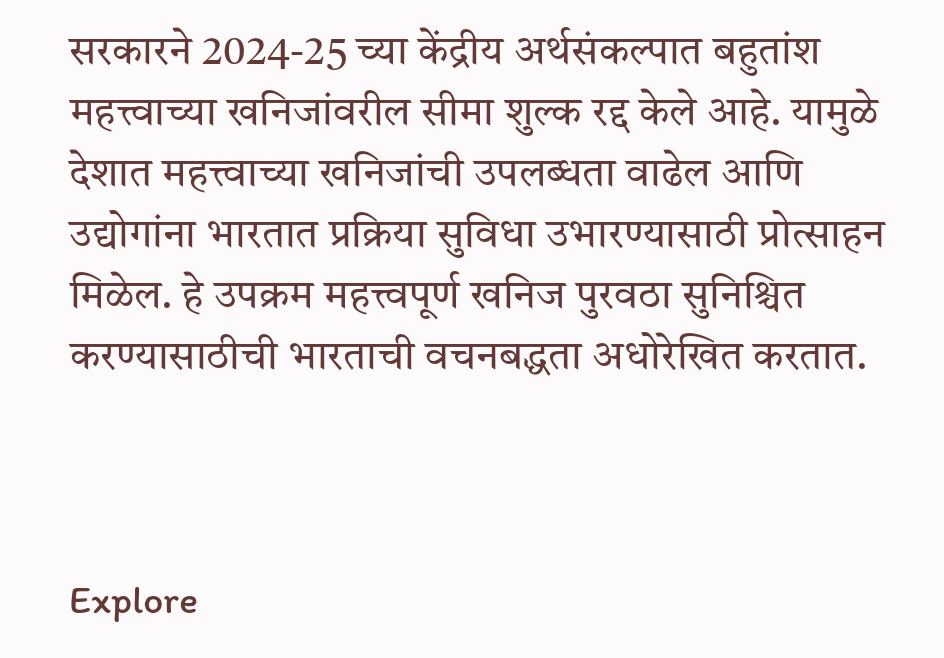सरकारने 2024-25 च्या केंद्रीय अर्थसंकल्पात बहुतांश महत्त्वाच्या खनिजांवरील सीमा शुल्क रद्द केले आहे. यामुळे देशात महत्त्वाच्या खनिजांची उपलब्धता वाढेल आणि उद्योगांना भारतात प्रक्रिया सुविधा उभारण्यासाठी प्रोत्साहन मिळेल. हे उपक्रम महत्त्वपूर्ण खनिज पुरवठा सुनिश्चित करण्यासाठीची भारताची वचनबद्धता अधोरेखित करतात.



Explore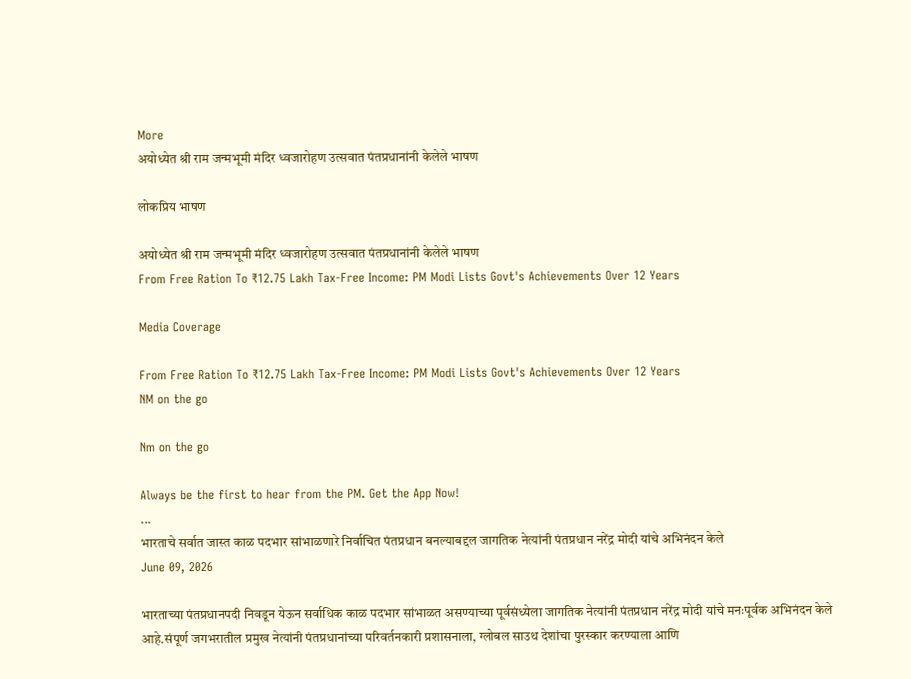More
अयोध्येत श्री राम जन्मभूमी मंदिर ध्वजारोहण उत्सवात पंतप्रधानांनी केलेले भाषण

लोकप्रिय भाषण

अयोध्येत श्री राम जन्मभूमी मंदिर ध्वजारोहण उत्सवात पंतप्रधानांनी केलेले भाषण
From Free Ration To ₹12.75 Lakh Tax-Free Income: PM Modi Lists Govt's Achievements Over 12 Years

Media Coverage

From Free Ration To ₹12.75 Lakh Tax-Free Income: PM Modi Lists Govt's Achievements Over 12 Years
NM on the go

Nm on the go

Always be the first to hear from the PM. Get the App Now!
...
भारताचे सर्वात जास्त काळ पदभार सांभाळणारे निर्वाचित पंतप्रधान बनल्याबद्दल जागतिक नेत्यांनी पंतप्रधान नरेंद्र मोदी यांचे अभिनंदन केले
June 09, 2026

भारताच्या पंतप्रधानपदी निवडून येऊन सर्वाधिक काळ पदभार सांभाळत असण्याच्या पूर्वसंध्येला जागतिक नेत्यांनी पंतप्रधान नरेंद्र मोदी यांचे मनःपूर्वक अभिनंदन केले आहे.संपूर्ण जगभरातील प्रमुख नेत्यांनी पंतप्रधानांच्या परिवर्तनकारी प्रशासनाला, ग्लोबल साउथ देशांचा पुरस्कार करण्याला आणि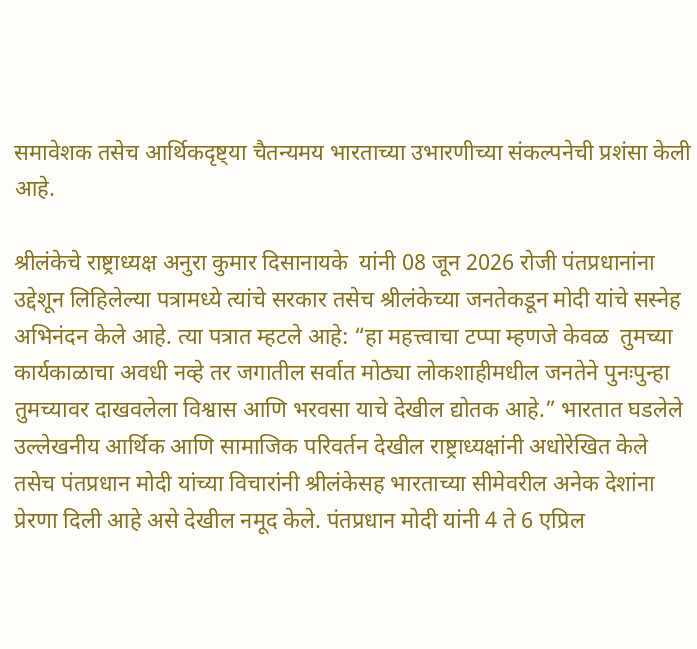समावेशक तसेच आर्थिकदृष्ट्या चैतन्यमय भारताच्या उभारणीच्या संकल्पनेची प्रशंसा केली आहे.

श्रीलंकेचे राष्ट्राध्यक्ष अनुरा कुमार दिसानायके  यांनी 08 जून 2026 रोजी पंतप्रधानांना उद्देशून लिहिलेल्या पत्रामध्ये त्यांचे सरकार तसेच श्रीलंकेच्या जनतेकडून मोदी यांचे सस्नेह अभिनंदन केले आहे. त्या पत्रात म्हटले आहे: “हा महत्त्वाचा टप्पा म्हणजे केवळ  तुमच्या कार्यकाळाचा अवधी नव्हे तर जगातील सर्वात मोठ्या लोकशाहीमधील जनतेने पुनःपुन्हा तुमच्यावर दाखवलेला विश्वास आणि भरवसा याचे देखील द्योतक आहे.” भारतात घडलेले उल्लेखनीय आर्थिक आणि सामाजिक परिवर्तन देखील राष्ट्राध्यक्षांनी अधोरेखित केले तसेच पंतप्रधान मोदी यांच्या विचारांनी श्रीलंकेसह भारताच्या सीमेवरील अनेक देशांना प्रेरणा दिली आहे असे देखील नमूद केले. पंतप्रधान मोदी यांनी 4 ते 6 एप्रिल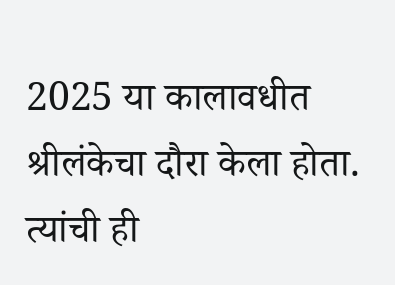2025 या कालावधीत श्रीलंकेचा दौरा केला होता. त्यांची ही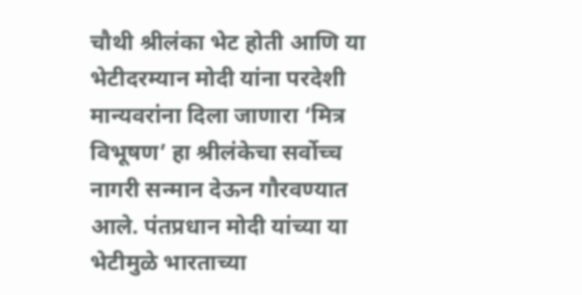चौथी श्रीलंका भेट होती आणि या भेटीदरम्यान मोदी यांना परदेशी मान्यवरांना दिला जाणारा ‘मित्र विभूषण’ हा श्रीलंकेचा सर्वोच्च नागरी सन्मान देऊन गौरवण्यात आले. पंतप्रधान मोदी यांच्या या भेटीमुळे भारताच्या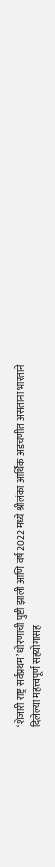‘शेजारी राष्ट्र सर्वप्रथम’ धोरणाची पुष्टी झाली आणि वर्ष 2022 मध्ये श्रीलंका आर्थिक अडचणीत असताना भारताने दिलेल्या महत्त्वपूर्ण सहयोगासह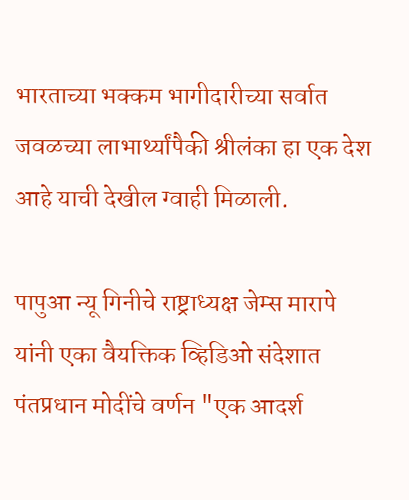भारताच्या भक्कम भागीदारीच्या सर्वात जवळच्या लाभार्थ्यांपैकी श्रीलंका हा एक देश आहे याची देखील ग्वाही मिळाली.

पापुआ न्यू गिनीचे राष्ट्राध्यक्ष जेम्स मारापे यांनी एका वैयक्तिक व्हिडिओ संदेशात पंतप्रधान मोदींचे वर्णन "एक आदर्श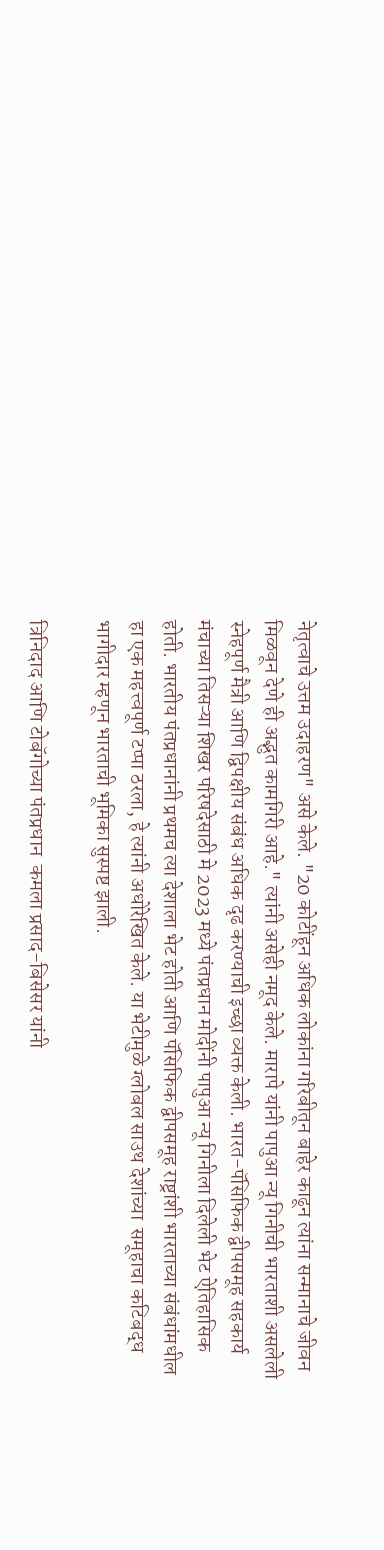नेतृत्वाचे उत्तम उदाहरण" असे केले. "20 कोटींहून अधिक लोकांना गरिबीतून बाहेर काढून त्यांना सन्मानाचे जीवन मिळवून देणे ही अद्भुत कामगिरी आहे." त्यांनी असेही नमूद केले. मारापे यांनी पापुआ न्यू गिनीची भारताशी असलेली स्नेहपूर्ण मैत्री आणि द्विपक्षीय संबंध अधिक दृढ करण्याची इच्छा व्यक्त केली. भारत-पॅसिफिक द्वीपसमूह सहकार्य मंचाच्या तिसऱ्या शिखर परिषदेसाठी मे 2023 मध्ये पंतप्रधान मोदींनी पापुआ न्यू गिनीला दिलेली भेट ऐतिहासिक होती. भारतीय पंतप्रधानांनी प्रथमच त्या देशाला भेट होती आणि पॅसिफिक द्वीपसमूह राष्ट्रांशी भारताच्या संबंधांमधील हा एक महत्त्वपूर्ण टप्पा ठरला, हे त्यांनी अधोरेखित केले. या भेटीमुळे ग्लोबल साउथ देशांच्या  समूहाचा कटिबद्ध भागीदार म्हणून भारताची भूमिका सुस्पष्ट झाली.

त्रिनिदाद आणि टोबॅगोच्या पंतप्रधान  कमला प्रसाद-बिसेसर यांनी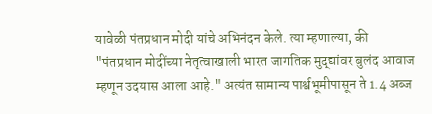यावेळी पंतप्रधान मोदी यांचे अभिनंदन केले. त्या म्हणाल्या, की "पंतप्रधान मोदींच्या नेतृत्वाखाली भारत जागतिक मुद्द्यांवर बुलंद आवाज म्हणून उदयास आला आहे." अत्यंत सामान्य पार्श्वभूमीपासून ते 1.4 अब्ज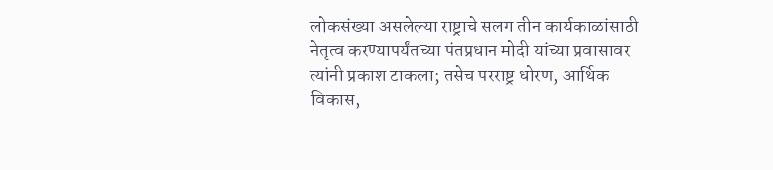लोकसंख्या असलेल्या राष्ट्राचे सलग तीन कार्यकाळांसाठी नेतृत्व करण्यापर्यंतच्या पंतप्रधान मोदी यांच्या प्रवासावर त्यांनी प्रकाश टाकला; तसेच परराष्ट्र धोरण, आर्थिक विकास,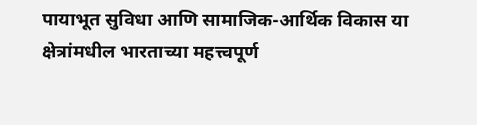पायाभूत सुविधा आणि सामाजिक-आर्थिक विकास या क्षेत्रांमधील भारताच्या महत्त्वपूर्ण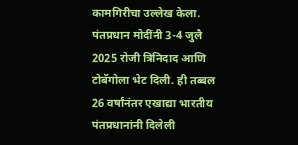कामगिरीचा उल्लेख केला. पंतप्रधान मोदींनी 3-4 जुलै 2025 रोजी त्रिनिदाद आणि टोबॅगोला भेट दिली. ही तब्बल 26 वर्षांनंतर एखाद्या भारतीय पंतप्रधानांनी दिलेली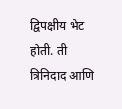द्विपक्षीय भेट होती. ती त्रिनिदाद आणि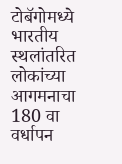टोबॅगोमध्ये भारतीय स्थलांतरित लोकांच्या आगमनाचा 180 वा वर्धापन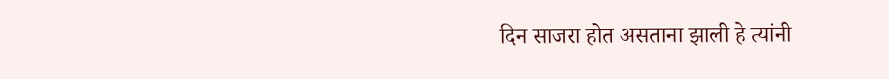दिन साजरा होत असताना झाली हे त्यांनी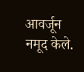आवर्जून नमूद केले.